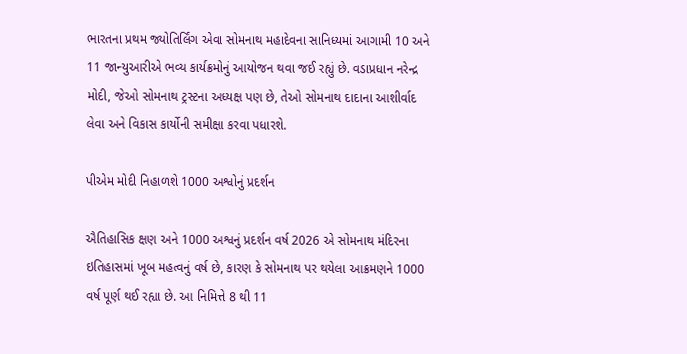ભારતના પ્રથમ જ્યોતિર્લિંગ એવા સોમનાથ મહાદેવના સાનિધ્યમાં આગામી 10 અને 11 જાન્યુઆરીએ ભવ્ય કાર્યક્રમોનું આયોજન થવા જઈ રહ્યું છે. વડાપ્રધાન નરેન્દ્ર મોદી, જેઓ સોમનાથ ટ્રસ્ટના અધ્યક્ષ પણ છે, તેઓ સોમનાથ દાદાના આશીર્વાદ લેવા અને વિકાસ કાર્યોની સમીક્ષા કરવા પધારશે.

પીએમ મોદી નિહાળશે 1000 અશ્વોનું પ્રદર્શન

ઐતિહાસિક ક્ષણ અને 1000 અશ્વનું પ્રદર્શન વર્ષ 2026 એ સોમનાથ મંદિરના ઇતિહાસમાં ખૂબ મહત્વનું વર્ષ છે, કારણ કે સોમનાથ પર થયેલા આક્રમણને 1000 વર્ષ પૂર્ણ થઈ રહ્યા છે. આ નિમિત્તે 8 થી 11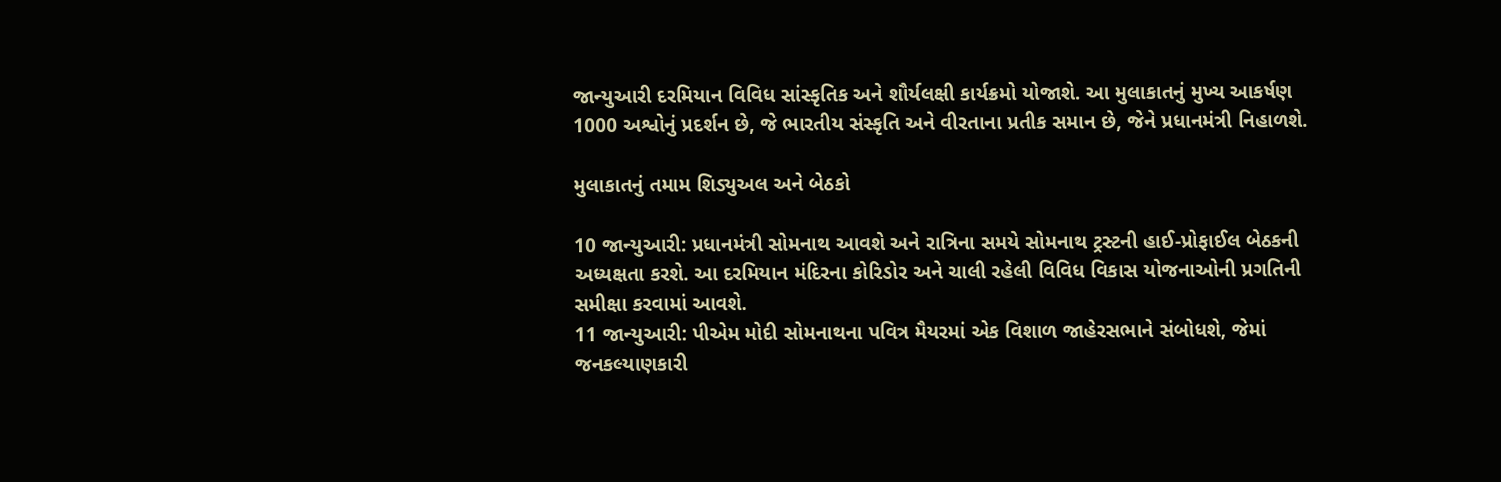જાન્યુઆરી દરમિયાન વિવિધ સાંસ્કૃતિક અને શૌર્યલક્ષી કાર્યક્રમો યોજાશે. આ મુલાકાતનું મુખ્ય આકર્ષણ 1000 અશ્વોનું પ્રદર્શન છે, જે ભારતીય સંસ્કૃતિ અને વીરતાના પ્રતીક સમાન છે, જેને પ્રધાનમંત્રી નિહાળશે.

મુલાકાતનું તમામ શિડ્યુઅલ અને બેઠકો

10 જાન્યુઆરી: પ્રધાનમંત્રી સોમનાથ આવશે અને રાત્રિના સમયે સોમનાથ ટ્રસ્ટની હાઈ-પ્રોફાઈલ બેઠકની અધ્યક્ષતા કરશે. આ દરમિયાન મંદિરના કોરિડોર અને ચાલી રહેલી વિવિધ વિકાસ યોજનાઓની પ્રગતિની સમીક્ષા કરવામાં આવશે.
11 જાન્યુઆરી: પીએમ મોદી સોમનાથના પવિત્ર મૈયરમાં એક વિશાળ જાહેરસભાને સંબોધશે, જેમાં જનકલ્યાણકારી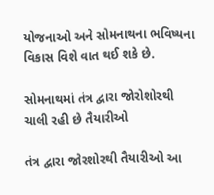યોજનાઓ અને સોમનાથના ભવિષ્યના વિકાસ વિશે વાત થઈ શકે છે.

સોમનાથમાં તંત્ર દ્વારા જોરોશોરથી ચાલી રહી છે તૈયારીઓ

તંત્ર દ્વારા જોરશોરથી તૈયારીઓ આ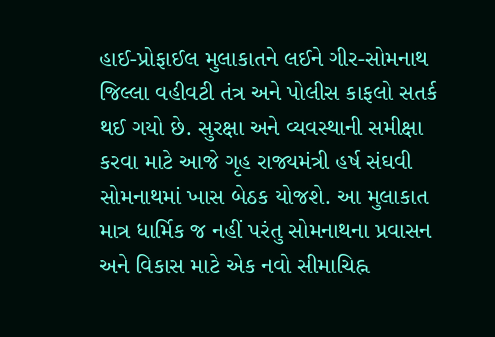હાઈ-પ્રોફાઈલ મુલાકાતને લઈને ગીર-સોમનાથ જિલ્લા વહીવટી તંત્ર અને પોલીસ કાફલો સતર્ક થઈ ગયો છે. સુરક્ષા અને વ્યવસ્થાની સમીક્ષા કરવા માટે આજે ગૃહ રાજ્યમંત્રી હર્ષ સંઘવી સોમનાથમાં ખાસ બેઠક યોજશે. આ મુલાકાત માત્ર ધાર્મિક જ નહીં પરંતુ સોમનાથના પ્રવાસન અને વિકાસ માટે એક નવો સીમાચિહ્ન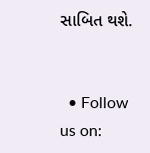સાબિત થશે.


  • Follow us on: